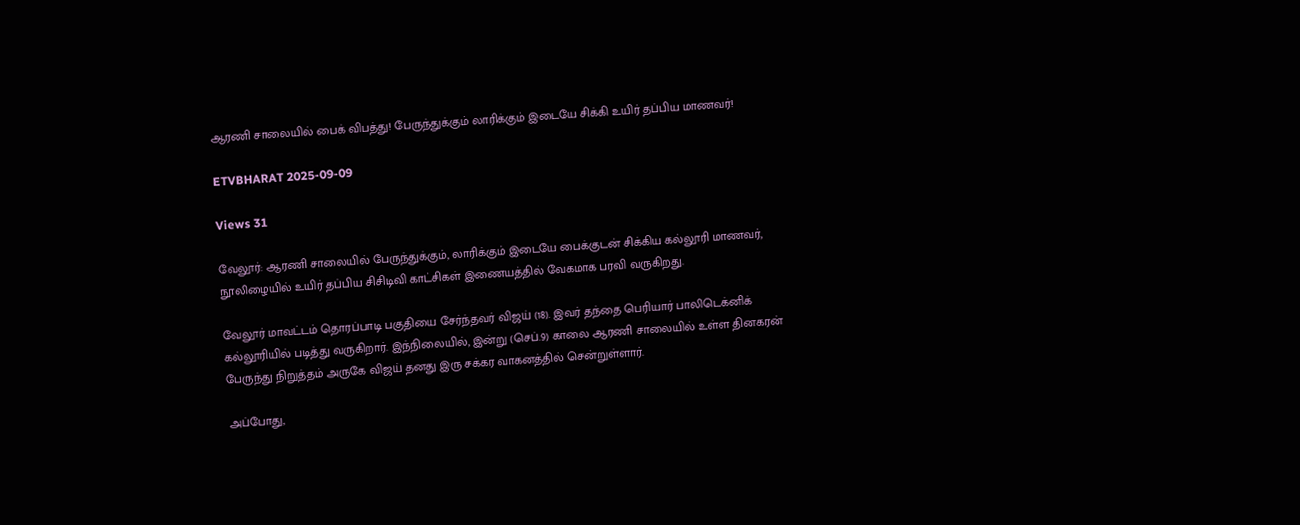ஆரணி சாலையில் பைக் விபத்து! பேருந்துக்கும் லாரிக்கும் இடையே சிக்கி உயிர் தப்பிய மாணவர்!

ETVBHARAT 2025-09-09

Views 31

வேலூர்: ஆரணி சாலையில் பேருந்துக்கும், லாரிக்கும் இடையே பைக்குடன் சிக்கிய கல்லூரி மாணவர், நூலிழையில் உயிர் தப்பிய சிசிடிவி காட்சிகள் இணையத்தில் வேகமாக பரவி வருகிறது.

வேலூர் மாவட்டம் தொரப்பாடி பகுதியை சேர்ந்தவர் விஜய் (18). இவர் தந்தை பெரியார் பாலிடெக்னிக் கல்லூரியில் படித்து வருகிறார். இந்நிலையில், இன்று (செப்.9) காலை ஆரணி சாலையில் உள்ள தினகரன் பேருந்து நிறுத்தம் அருகே விஜய் தனது இரு சக்கர வாகனத்தில் சென்றுள்ளார்.

அப்போது,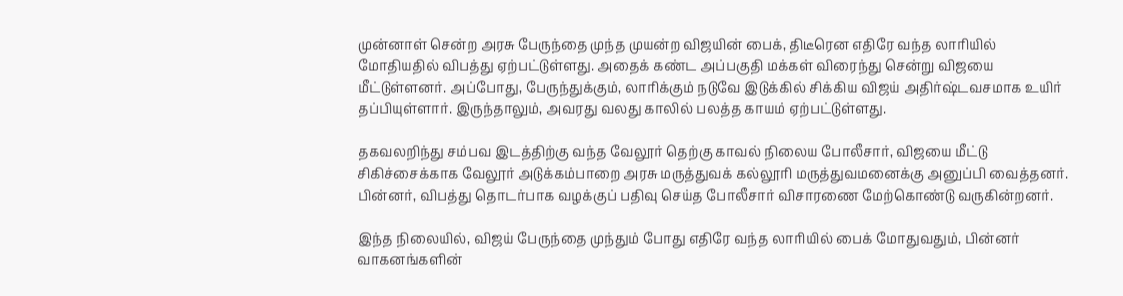முன்னாள் சென்ற அரசு பேருந்தை முந்த முயன்ற விஜயின் பைக், திடீரென எதிரே வந்த லாரியில் மோதியதில் விபத்து ஏற்பட்டுள்ளது. அதைக் கண்ட அப்பகுதி மக்கள் விரைந்து சென்று விஜயை மீட்டுள்ளனர். அப்போது, பேருந்துக்கும், லாரிக்கும் நடுவே இடுக்கில் சிக்கிய விஜய் அதிர்ஷ்டவசமாக உயிர் தப்பியுள்ளார். இருந்தாலும், அவரது வலது காலில் பலத்த காயம் ஏற்பட்டுள்ளது.

தகவலறிந்து சம்பவ இடத்திற்கு வந்த வேலூர் தெற்கு காவல் நிலைய போலீசார், விஜயை மீட்டு சிகிச்சைக்காக வேலூர் அடுக்கம்பாறை அரசு மருத்துவக் கல்லூரி மருத்துவமனைக்கு அனுப்பி வைத்தனர். பின்னர், விபத்து தொடர்பாக வழக்குப் பதிவு செய்த போலீசார் விசாரணை மேற்கொண்டு வருகின்றனர்.

இந்த நிலையில், விஜய் பேருந்தை முந்தும் போது எதிரே வந்த லாரியில் பைக் மோதுவதும், பின்னர் வாகனங்களின்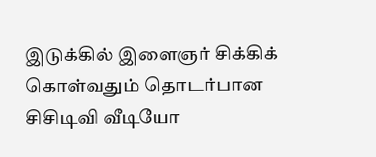இடுக்கில் இளைஞர் சிக்கிக் கொள்வதும் தொடர்பான சிசிடிவி வீடியோ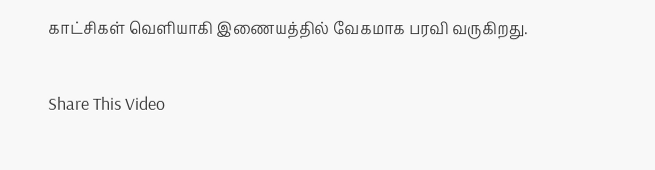காட்சிகள் வெளியாகி இணையத்தில் வேகமாக பரவி வருகிறது.

Share This Video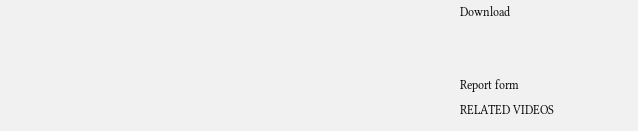Download


Report form
RELATED VIDEOS